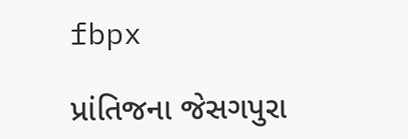fbpx

પ્રાંતિજના જેસગપુરા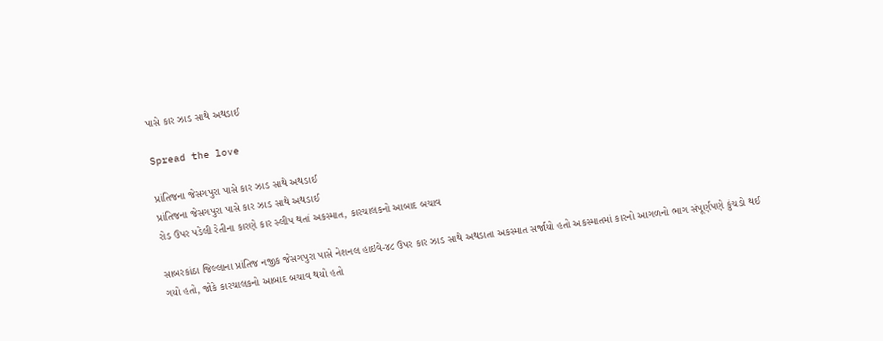પાસે કાર ઝાડ સાથે અથડાઈ

Spread the love

પ્રાંતિજના જેસગપુરા પાસે કાર ઝાડ સાથે અથડાઈ
પ્રાંતિજના જેસગપુરા પાસે કાર ઝાડ સાથે અથડાઈ
રોડ ઉપર પડેલી રેતીના કારણે કાર સ્લીપ થતાં અકસ્માત, કારચાલકનો આબાદ બચાવ

સાબરકાંઠા જિલ્લાના પ્રાંતિજ નજીક જેસગપુરા પાસે નેશનલ હાઇવે-૪૮ ઉપર કાર ઝાડ સાથે અથડાતા અકસ્માત સર્જાયો હતો અકસ્માતમાં કારનો આગળનો ભાગ સંપૂર્ણપણે કુંચડો થઈ ગયો હતો, જોકે કારચાલકનો આબાદ બચાવ થયો હતો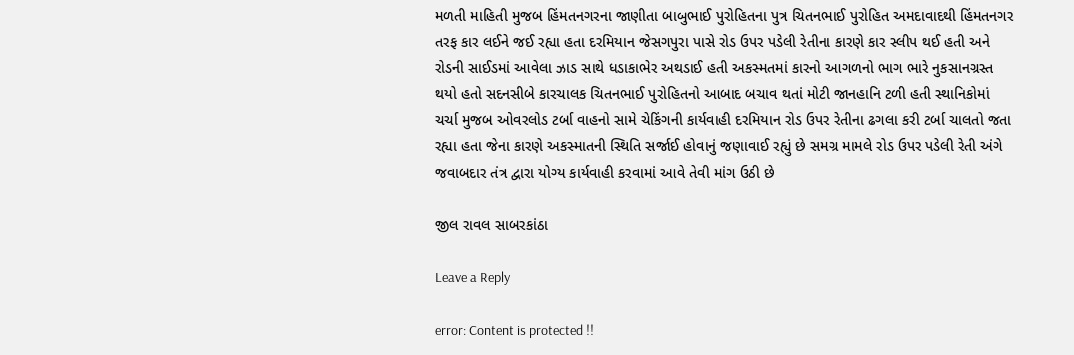મળતી માહિતી મુજબ હિંમતનગરના જાણીતા બાબુભાઈ પુરોહિતના પુત્ર ચિતનભાઈ પુરોહિત અમદાવાદથી હિંમતનગર તરફ કાર લઈને જઈ રહ્યા હતા દરમિયાન જેસગપુરા પાસે રોડ ઉપર પડેલી રેતીના કારણે કાર સ્લીપ થઈ હતી અને રોડની સાઈડમાં આવેલા ઝાડ સાથે ધડાકાભેર અથડાઈ હતી અકસ્મતમાં કારનો આગળનો ભાગ ભારે નુકસાનગ્રસ્ત થયો હતો સદનસીબે કારચાલક ચિતનભાઈ પુરોહિતનો આબાદ બચાવ થતાં મોટી જાનહાનિ ટળી હતી સ્થાનિકોમાં ચર્ચા મુજબ ઓવરલોડ ટર્બા વાહનો સામે ચેકિંગની કાર્યવાહી દરમિયાન રોડ ઉપર રેતીના ઢગલા કરી ટર્બા ચાલતો જતા રહ્યા હતા જેના કારણે અકસ્માતની સ્થિતિ સર્જાઈ હોવાનું જણાવાઈ રહ્યું છે સમગ્ર મામલે રોડ ઉપર પડેલી રેતી અંગે જવાબદાર તંત્ર દ્વારા યોગ્ય કાર્યવાહી કરવામાં આવે તેવી માંગ ઉઠી છે

જીલ રાવલ સાબરકાંઠા

Leave a Reply

error: Content is protected !!